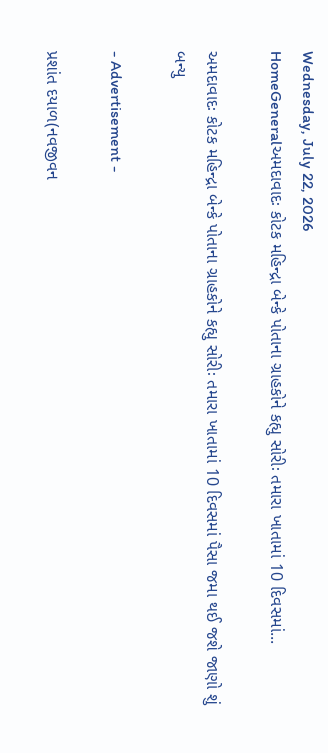Wednesday, July 22, 2026
HomeGeneralઅમદાવાદઃ કોટક મહિન્દ્રા બેન્કે પોતાના ગ્રાહકોને કહ્યુ સોરીઃ તમારા ખાતામાં 10 દિવસમાં...

અમદાવાદઃ કોટક મહિન્દ્રા બેન્કે પોતાના ગ્રાહકોને કહ્યુ સોરીઃ તમારા ખાતામાં 10 દિવસમાં પૈસા જમા થઈ જશે જાણો શું બન્યુ

- Advertisement -

પ્રશાંત દયાળ(નવજીવન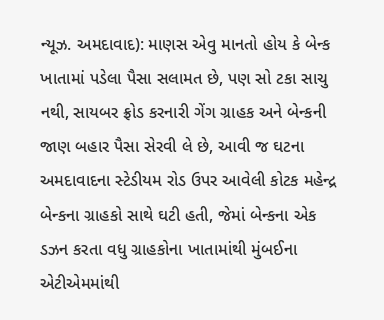ન્યૂઝ. અમદાવાદ): માણસ એવુ માનતો હોય કે બેન્ક ખાતામાં પડેલા પૈસા સલામત છે, પણ સો ટકા સાચુ નથી, સાયબર ફ્રોડ કરનારી ગેંગ ગ્રાહક અને બેન્કની જાણ બહાર પૈસા સેરવી લે છે, આવી જ ઘટના અમદાવાદના સ્ટેડીયમ રોડ ઉપર આવેલી કોટક મહેન્દ્ર બેન્કના ગ્રાહકો સાથે ઘટી હતી, જેમાં બેન્કના એક ડઝન કરતા વધુ ગ્રાહકોના ખાતામાંથી મુંબઈના એટીએમમાંથી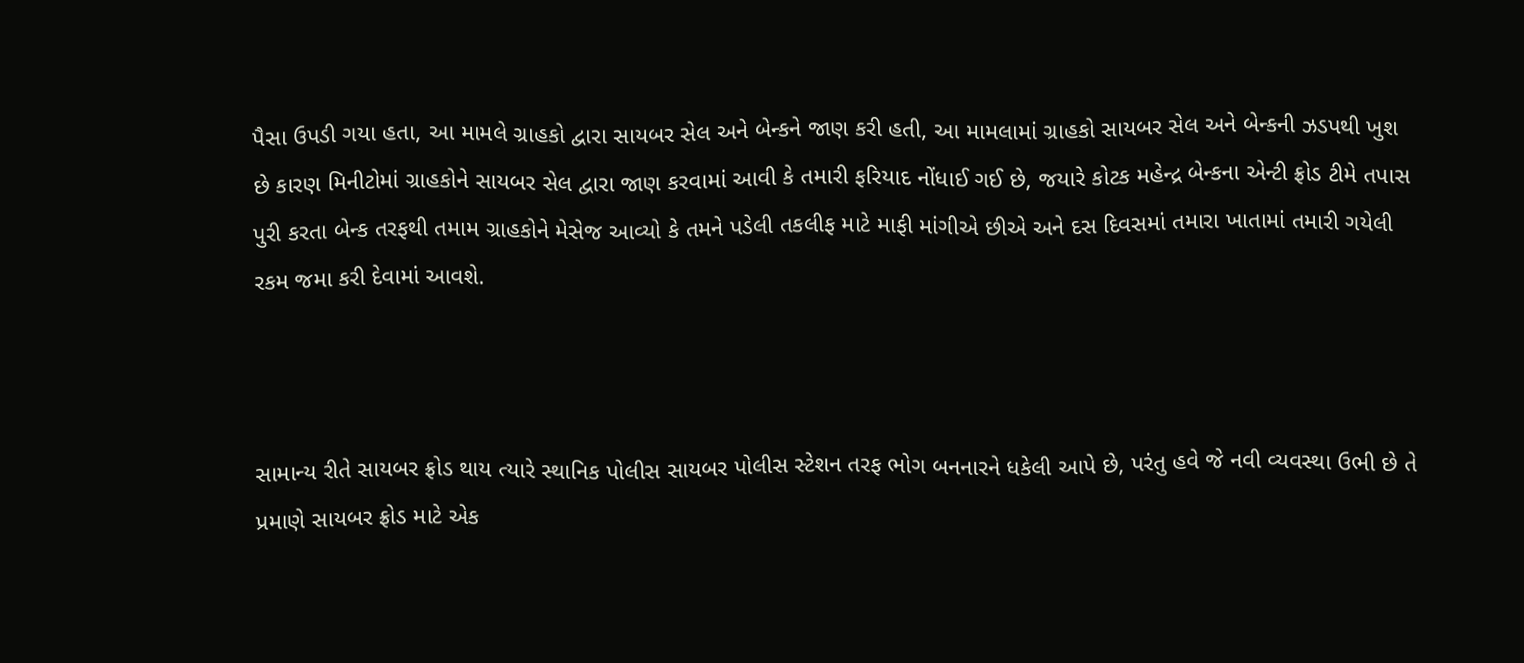પૈસા ઉપડી ગયા હતા, આ મામલે ગ્રાહકો દ્વારા સાયબર સેલ અને બેન્કને જાણ કરી હતી, આ મામલામાં ગ્રાહકો સાયબર સેલ અને બેન્કની ઝડપથી ખુશ છે કારણ મિનીટોમાં ગ્રાહકોને સાયબર સેલ દ્વારા જાણ કરવામાં આવી કે તમારી ફરિયાદ નોંધાઈ ગઈ છે, જયારે કોટક મહેન્દ્ર બેન્કના એન્ટી ફ્રોડ ટીમે તપાસ પુરી કરતા બેન્ક તરફથી તમામ ગ્રાહકોને મેસેજ આવ્યો કે તમને પડેલી તકલીફ માટે માફી માંગીએ છીએ અને દસ દિવસમાં તમારા ખાતામાં તમારી ગયેલી રકમ જમા કરી દેવામાં આવશે.



સામાન્ય રીતે સાયબર ફ્રોડ થાય ત્યારે સ્થાનિક પોલીસ સાયબર પોલીસ સ્ટેશન તરફ ભોગ બનનારને ધકેલી આપે છે, પરંતુ હવે જે નવી વ્યવસ્થા ઉભી છે તે પ્રમાણે સાયબર ફ્રોડ માટે એક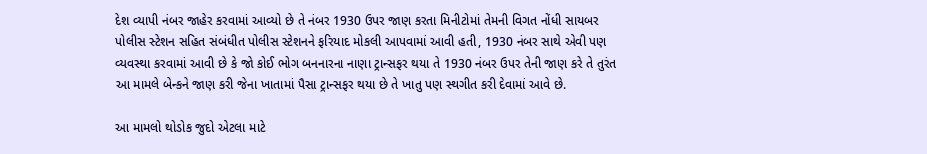દેશ વ્યાપી નંબર જાહેર કરવામાં આવ્યો છે તે નંબર 1930 ઉપર જાણ કરતા મિનીટોમાં તેમની વિગત નોંધી સાયબર પોલીસ સ્ટેશન સહિત સંબંધીત પોલીસ સ્ટેશનને ફરિયાદ મોકલી આપવામાં આવી હતી, 1930 નંબર સાથે એવી પણ વ્યવસ્થા કરવામાં આવી છે કે જો કોઈ ભોગ બનનારના નાણા ટ્રાન્સફર થયા તે 1930 નંબર ઉપર તેની જાણ કરે તે તુરંત આ મામલે બેન્કને જાણ કરી જેના ખાતામાં પૈસા ટ્રાન્સફર થયા છે તે ખાતુ પણ સ્થગીત કરી દેવામાં આવે છે.

આ મામલો થોડોક જુદો એટલા માટે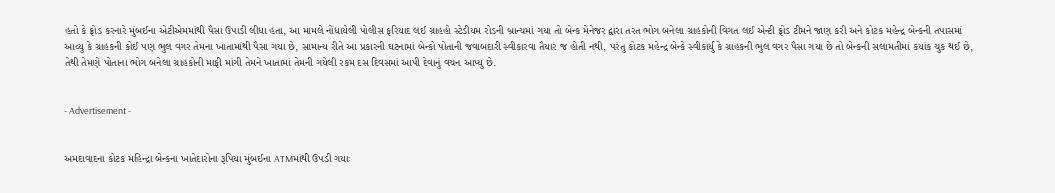હતો કે ફ્રોડ કરનારે મુંબઈના એટીએમમાંથી પૈસા ઉપાડી લીધા હતા, આ મામલે નોંધાયેલી પોલીસ ફરિયાદ લઈ ગ્રાહહો સ્ટેડીયમ રોડની બ્રાન્ચમાં ગયા તો બેન્ક મેનેજર દ્વારા તરત ભોગ બનેલા ગ્રાહકોની વિગત લઈ એન્ટી ફ્રોડ ટીમને જાણ કરી અને કોટક મહેન્દ્ર બેન્કની તપાસમાં આવ્યુ કે ગ્રાહકની કોઈ પણ ભુલ વગર તેમના ખાતામાંથી પૈસા ગયા છે, સામાન્ય રીતે આ પ્રકારની ઘટનામાં બેન્કો પોતાની જવાબદારી સ્વીકારવા તૈયાર જ હોતી નથી, પરંતુ કોટક મહેન્દ્ર બેન્કે સ્વીકાર્યુ કે ગ્રાહકની ભુલ વગર પૈસા ગયા છે તો બેન્કની સલામતીમાં કયાંક ચુક થઈ છે, તેથી તેમણે પોતાના ભોગ બનેલા ગ્રાહકોની માફી માંગી તેમને ખાતામાં તેમની ગયેલી રકમ દસ દિવસમાં આપી દેવાનું વચન આપ્યુ છે.


- Advertisement -


અમદાવાદના કોટક મહિન્દ્રા બેન્કના ખાતેદારોના રૂપિયા મુંબઈના ATMમાંથી ઉપડી ગયાઃ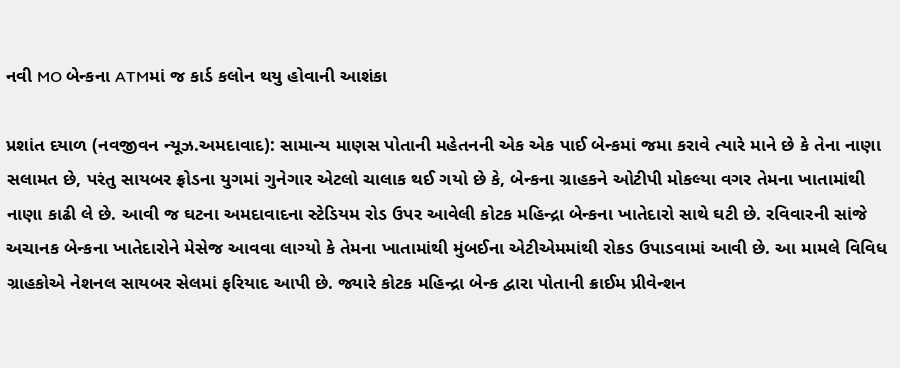નવી MO બેન્કના ATMમાં જ કાર્ડ કલોન થયુ હોવાની આશંકા

પ્રશાંત દયાળ (નવજીવન ન્યૂઝ.અમદાવાદ): સામાન્ય માણસ પોતાની મહેતનની એક એક પાઈ બેન્કમાં જમા કરાવે ત્યારે માને છે કે તેના નાણા સલામત છે, પરંતુ સાયબર ફ્રોડના યુગમાં ગુનેગાર એટલો ચાલાક થઈ ગયો છે કે, બેન્કના ગ્રાહકને ઓટીપી મોકલ્યા વગર તેમના ખાતામાંથી નાણા કાઢી લે છે. આવી જ ઘટના અમદાવાદના સ્ટેડિયમ રોડ ઉપર આવેલી કોટક મહિન્દ્રા બેન્કના ખાતેદારો સાથે ઘટી છે. રવિવારની સાંજે અચાનક બેન્કના ખાતેદારોને મેસેજ આવવા લાગ્યો કે તેમના ખાતામાંથી મુંબઈના એટીએમમાંથી રોકડ ઉપાડવામાં આવી છે. આ મામલે વિવિધ ગ્રાહકોએ નેશનલ સાયબર સેલમાં ફરિયાદ આપી છે. જ્યારે કોટક મહિન્દ્રા બેન્ક દ્વારા પોતાની ક્રાઈમ પ્રીવેન્શન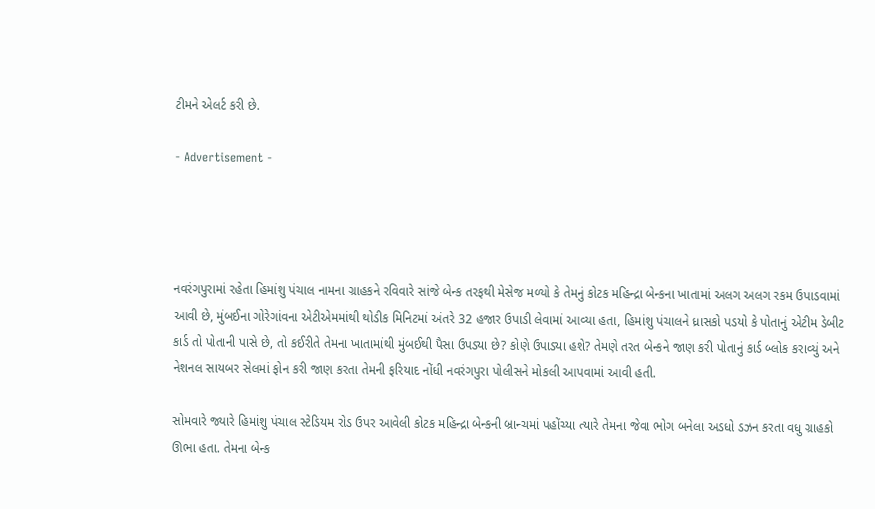ટીમને એલર્ટ કરી છે.

- Advertisement -




નવરંગપુરામાં રહેતા હિમાંશુ પંચાલ નામના ગ્રાહકને રવિવારે સાંજે બેન્ક તરફથી મેસેજ મળ્યો કે તેમનું કોટક મહિન્દ્રા બેન્કના ખાતામાં અલગ અલગ રકમ ઉપાડવામાં આવી છે, મુંબઈના ગોરેગાંવના એટીએમમાંથી થોડીક મિનિટમાં અંતરે 32 હજાર ઉપાડી લેવામાં આવ્યા હતા, હિમાંશુ પંચાલને ધ્રાસકો પડયો કે પોતાનું એટીમ ડેબીટ કાર્ડ તો પોતાની પાસે છે, તો કઈરીતે તેમના ખાતામાંથી મુંબઈથી પૈસા ઉપડ્યા છે? કોણે ઉપાડ્યા હશે? તેમણે તરત બેન્કને જાણ કરી પોતાનું કાર્ડ બ્લોક કરાવ્યું અને નેશનલ સાયબર સેલમાં ફોન કરી જાણ કરતા તેમની ફરિયાદ નોંધી નવરંગપુરા પોલીસને મોકલી આપવામાં આવી હતી.

સોમવારે જ્યારે હિમાંશુ પંચાલ સ્ટેડિયમ રોડ ઉપર આવેલી કોટક મહિન્દ્રા બેન્કની બ્રાન્ચમાં પહોંચ્યા ત્યારે તેમના જેવા ભોગ બનેલા અડધો ડઝન કરતા વધુ ગ્રાહકો ઊભા હતા. તેમના બેન્ક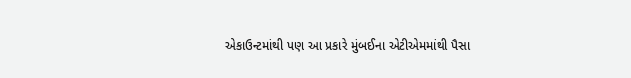એકાઉન્ટમાંથી પણ આ પ્રકારે મુંબઈના એટીએમમાંથી પૈસા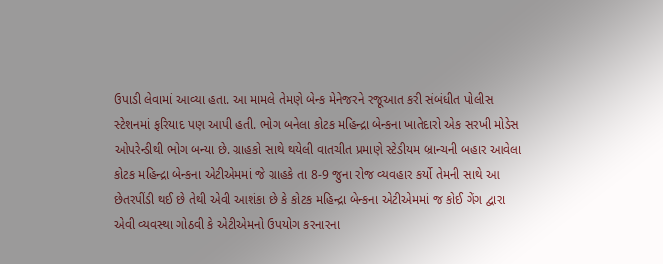ઉપાડી લેવામાં આવ્યા હતા. આ મામલે તેમણે બેન્ક મેનેજરને રજૂઆત કરી સંબંધીત પોલીસ સ્ટેશનમાં ફરિયાદ પણ આપી હતી. ભોગ બનેલા કોટક મહિન્દ્રા બેન્કના ખાતેદારો એક સરખી મોડેસ ઓપરેન્ડીથી ભોગ બન્યા છે. ગ્રાહકો સાથે થયેલી વાતચીત પ્રમાણે સ્ટેડીયમ બ્રાન્ચની બહાર આવેલા કોટક મહિન્દ્રા બેન્કના એટીએમમાં જે ગ્રાહકે તા 8-9 જુના રોજ વ્યવહાર કર્યો તેમની સાથે આ છેતરપીંડી થઈ છે તેથી એવી આશંકા છે કે કોટક મહિન્દ્રા બેન્કના એટીએમમાં જ કોઈ ગેંગ દ્વારા એવી વ્યવસ્થા ગોઠવી કે એટીએમનો ઉપયોગ કરનારના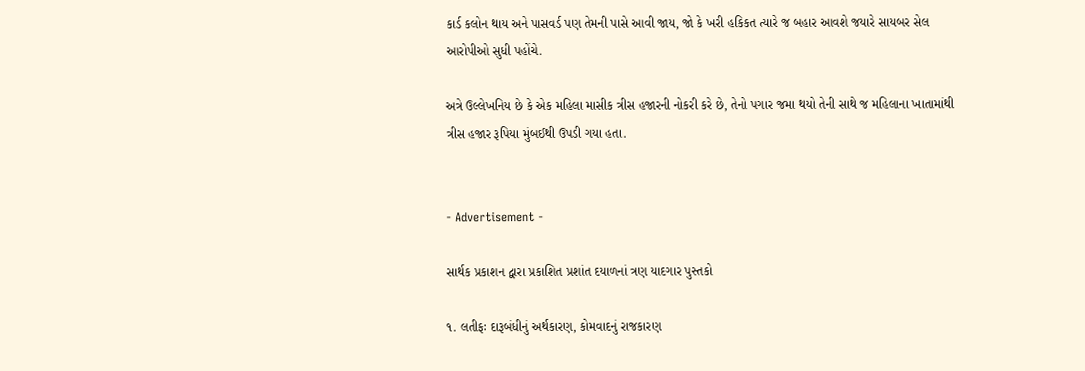કાર્ડ કલોન થાય અને પાસવર્ડ પણ તેમની પાસે આવી જાય, જો કે ખરી હકિકત ત્યારે જ બહાર આવશે જયારે સાયબર સેલ આરોપીઓ સુધી પહોંચે.

અત્રે ઉલ્લેખનિય છે કે એક મહિલા માસીક ત્રીસ હજારની નોકરી કરે છે, તેનો પગાર જમા થયો તેની સાથે જ મહિલાના ખાતામાંથી ત્રીસ હજાર રૂપિયા મુંબઈથી ઉપડી ગયા હતા.


- Advertisement -

સાર્થક પ્રકાશન દ્વારા પ્રકાશિત પ્રશાંત દયાળનાં ત્રણ યાદગાર પુસ્તકો

૧. લતીફઃ દારૂબંધીનું અર્થકારણ, કોમવાદનું રાજકારણ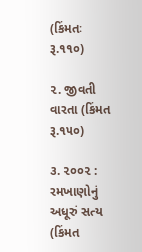(કિંમતઃ રૂ.૧૧૦)

૨. જીવતી વારતા (કિંમત રૂ.૧૫૦)

૩. ૨૦૦૨ : રમખાણોનું અધૂરું સત્ય (કિંમત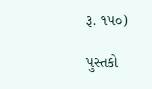રૂ. ૧૫૦)

પુસ્તકો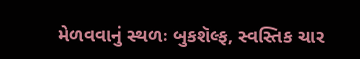મેળવવાનું સ્થળઃ બુકશૅલ્ફ, સ્વસ્તિક ચાર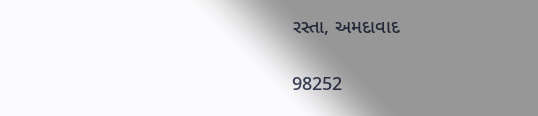રસ્તા, અમદાવાદ

98252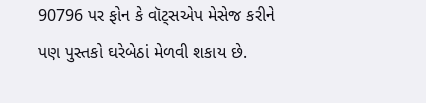90796 પર ફોન કે વૉટ્સએપ મેસેજ કરીને પણ પુસ્તકો ઘરેબેઠાં મેળવી શકાય છે.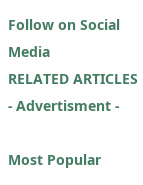Follow on Social Media
RELATED ARTICLES
- Advertisment -

Most Popular